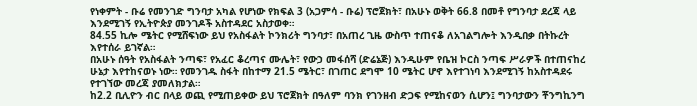የነቀምት - ቡሬ የመንገድ ግንባታ አካል የሆነው የክፍል 3 (አጋምሳ - ቡሬ) ፕሮጀክት፣ በአሁኑ ወቅት 66.8 በመቶ የግንባታ ደረጃ ላይ እንደሚገኝ የኢትዮጵያ መንገዶች አስተዳደር አስታወቀ።
84.55 ኪሎ ሜትር የሚሸፍነው ይህ የአስፋልት ኮንክሪት ግንባታ፣ በአጠረ ጊዜ ውስጥ ተጠናቆ ለአገልግሎት እንዲበቃ በትኩረት እየተሰራ ይገኛል።
በአሁኑ ሰዓት የአስፋልት ንጣፍ፣ የአፈር ቆረጣና ሙሌት፣ የውኃ መፋሰሻ (ድሬኔጅ) እንዲሁም የቤዝ ኮርስ ንጣፍ ሥራዎች በተጠናከረ ሁኔታ እየተከናወኑ ነው። የመንገዱ ስፋት በከተማ 21.5 ሜትር፣ በገጠር ደግሞ 10 ሜትር ሆኖ እየተገነባ እንደሚገኝ ከአስተዳደሩ የተገኘው መረጃ ያመለክታል።
ከ2.2 ቢሊዮን ብር በላይ ወጪ የሚጠይቀው ይህ ፕሮጀክት በዓለም ባንክ የገንዘብ ድጋፍ የሚከናወን ሲሆን፤ ግንባታውን ቾንግኪንግ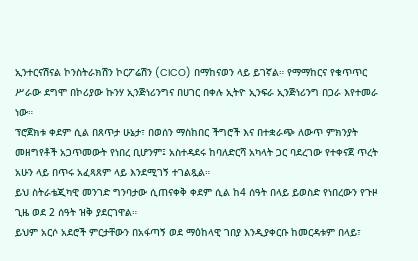ኢንተርናሽናል ኮንስትራክሽን ኮርፖሬሽን (CICO) በማከናወን ላይ ይገኛል። የማማከርና የቁጥጥር ሥራው ደግሞ በኮሪያው ኩንሃ ኢንጅነሪንግና በሀገር በቀሉ ኢትዮ ኢንፍራ ኢንጅነሪንግ በጋራ እየተመራ ነው።
ፕሮጀክቱ ቀደም ሲል በጸጥታ ሁኔታ፣ በወሰን ማስከበር ችግሮች እና በተቋራጭ ለውጥ ምክንያት መዘግየቶች አጋጥመውት የነበረ ቢሆንም፤ አስተዳደሩ ከባለድርሻ አካላት ጋር ባደረገው የተቀናጀ ጥረት አሁን ላይ በጥሩ አፈጻጸም ላይ እንደሚገኝ ተገልጿል።
ይህ ስትራቴጂካዊ መንገድ ግንባታው ሲጠናቀቅ ቀደም ሲል ከ4 ሰዓት በላይ ይወስድ የነበረውን የጉዞ ጊዜ ወደ 2 ሰዓት ዝቅ ያደርገዋል።
ይህም አርሶ አደሮች ምርታቸውን በአፋጣኝ ወደ ማዕከላዊ ገበያ እንዲያቀርቡ ከመርዳቱም በላይ፣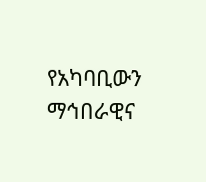የአካባቢውን ማኅበራዊና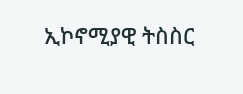ኢኮኖሚያዊ ትስስር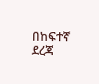በከፍተኛ ደረጃ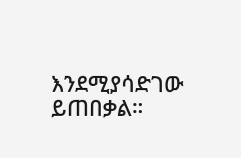እንደሚያሳድገው ይጠበቃል።